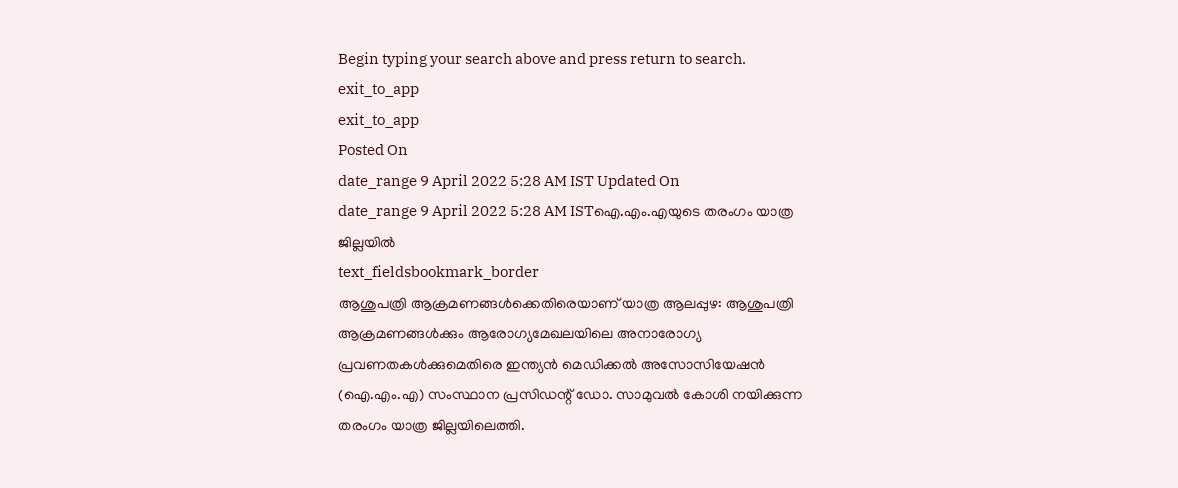Begin typing your search above and press return to search.
exit_to_app
exit_to_app
Posted On
date_range 9 April 2022 5:28 AM IST Updated On
date_range 9 April 2022 5:28 AM ISTഐ.എം.എയുടെ തരംഗം യാത്ര ജില്ലയിൽ
text_fieldsbookmark_border
ആശുപത്രി ആക്രമണങ്ങൾക്കെതിരെയാണ് യാത്ര ആലപ്പുഴ: ആശുപത്രി ആക്രമണങ്ങൾക്കും ആരോഗ്യമേഖലയിലെ അനാരോഗ്യ പ്രവണതകൾക്കുമെതിരെ ഇന്ത്യൻ മെഡിക്കൽ അസോസിയേഷൻ (ഐ.എം.എ) സംസ്ഥാന പ്രസിഡന്റ് ഡോ. സാമുവൽ കോശി നയിക്കുന്ന തരംഗം യാത്ര ജില്ലയിലെത്തി.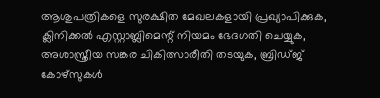ആശുപത്രികളെ സുരക്ഷിത മേഖലകളായി പ്രഖ്യാപിക്കുക, ക്ലിനിക്കൽ എസ്റ്റാബ്ലിമെന്റ് നിയമം ഭേദഗതി ചെയ്യുക, അശാസ്ത്രീയ സങ്കര ചികിത്സാരീതി തടയുക, ബ്രിഡ്ജ് കോഴ്സുകൾ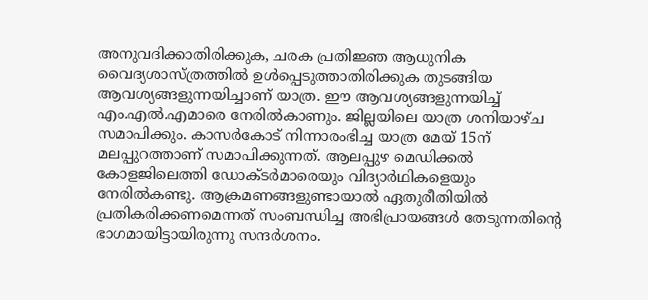അനുവദിക്കാതിരിക്കുക, ചരക പ്രതിജ്ഞ ആധുനിക വൈദ്യശാസ്ത്രത്തിൽ ഉൾപ്പെടുത്താതിരിക്കുക തുടങ്ങിയ ആവശ്യങ്ങളുന്നയിച്ചാണ് യാത്ര. ഈ ആവശ്യങ്ങളുന്നയിച്ച് എം.എൽ.എമാരെ നേരിൽകാണും. ജില്ലയിലെ യാത്ര ശനിയാഴ്ച സമാപിക്കും. കാസർകോട് നിന്നാരംഭിച്ച യാത്ര മേയ് 15ന് മലപ്പുറത്താണ് സമാപിക്കുന്നത്. ആലപ്പുഴ മെഡിക്കൽ കോളജിലെത്തി ഡോക്ടർമാരെയും വിദ്യാർഥികളെയും നേരിൽകണ്ടു. ആക്രമണങ്ങളുണ്ടായാൽ ഏതുരീതിയിൽ പ്രതികരിക്കണമെന്നത് സംബന്ധിച്ച അഭിപ്രായങ്ങൾ തേടുന്നതിന്റെ ഭാഗമായിട്ടായിരുന്നു സന്ദർശനം.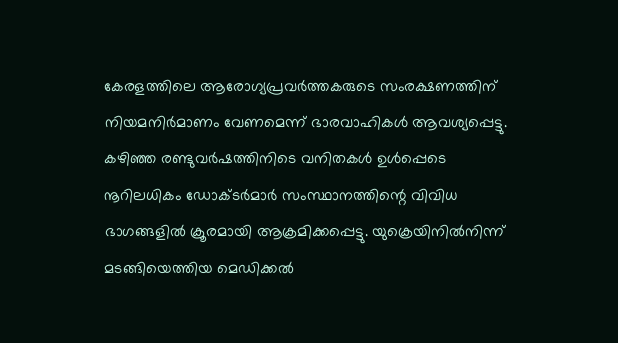കേരളത്തിലെ ആരോഗ്യപ്രവർത്തകരുടെ സംരക്ഷണത്തിന് നിയമനിർമാണം വേണമെന്ന് ഭാരവാഹികൾ ആവശ്യപ്പെട്ടു. കഴിഞ്ഞ രണ്ടുവർഷത്തിനിടെ വനിതകൾ ഉൾപ്പെടെ നൂറിലധികം ഡോക്ടർമാർ സംസ്ഥാനത്തിന്റെ വിവിധ ഭാഗങ്ങളിൽ ക്രൂരമായി ആക്രമിക്കപ്പെട്ടു. യുക്രെയിനിൽനിന്ന് മടങ്ങിയെത്തിയ മെഡിക്കൽ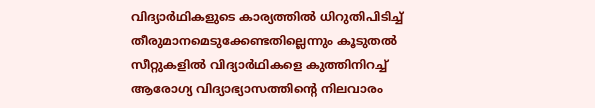വിദ്യാർഥികളുടെ കാര്യത്തിൽ ധിറുതിപിടിച്ച് തീരുമാനമെടുക്കേണ്ടതില്ലെന്നും കൂടുതൽ സീറ്റുകളിൽ വിദ്യാർഥികളെ കുത്തിനിറച്ച് ആരോഗ്യ വിദ്യാഭ്യാസത്തിന്റെ നിലവാരം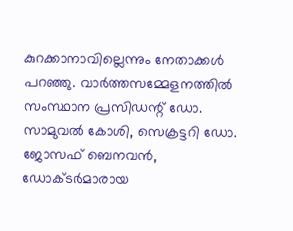കുറക്കാനാവില്ലെന്നും നേതാക്കൾ പറഞ്ഞു. വാർത്തസമ്മേളനത്തിൽ സംസ്ഥാന പ്രസിഡന്റ് ഡോ. സാമുവൽ കോശി, സെക്രട്ടറി ഡോ. ജോസഫ് ബെനവൻ, ഡോക്ടർമാരായ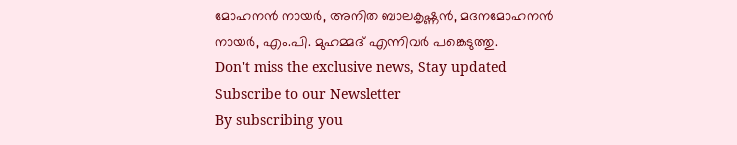മോഹനൻ നായർ, അനിത ബാലകൃഷ്ണൻ, മദനമോഹനൻ നായർ, എം.പി. മുഹമ്മദ് എന്നിവർ പങ്കെടുത്തു.
Don't miss the exclusive news, Stay updated
Subscribe to our Newsletter
By subscribing you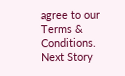agree to our Terms & Conditions.
Next Story